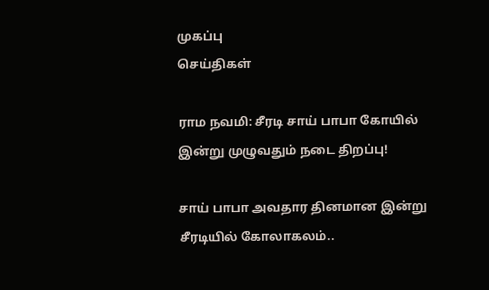முகப்பு
செய்திகள்

ராம நவமி: சீரடி சாய் பாபா கோயில் இன்று முழுவதும் நடை திறப்பு!

சாய் பாபா அவதார தினமான இன்று சீரடியில் கோலாகலம்..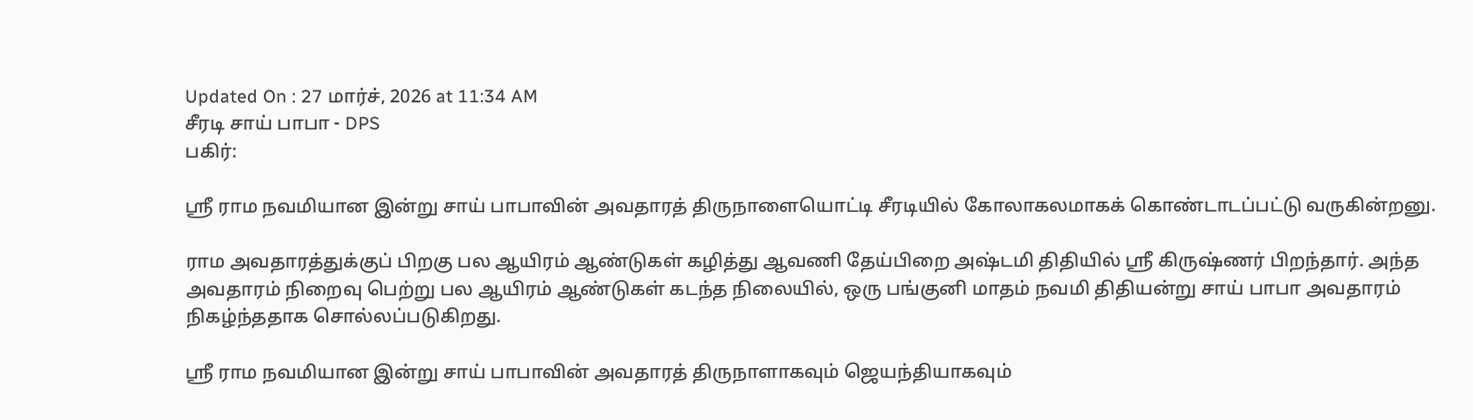Updated On : 27 மார்ச், 2026 at 11:34 AM
சீரடி சாய் பாபா - DPS
பகிர்:

ஸ்ரீ ராம நவமியான இன்று சாய் பாபாவின் அவதாரத் திருநாளையொட்டி சீரடியில் கோலாகலமாகக் கொண்டாடப்பட்டு வருகின்றனு.

ராம அவதாரத்துக்குப் பிறகு பல ஆயிரம் ஆண்டுகள் கழித்து ஆவணி தேய்பிறை அஷ்டமி திதியில் ஸ்ரீ கிருஷ்ணர் பிறந்தார். அந்த அவதாரம் நிறைவு பெற்று பல ஆயிரம் ஆண்டுகள் கடந்த நிலையில், ஒரு பங்குனி மாதம் நவமி திதியன்று சாய் பாபா அவதாரம் நிகழ்ந்ததாக சொல்லப்படுகிறது.

ஸ்ரீ ராம நவமியான இன்று சாய் பாபாவின் அவதாரத் திருநாளாகவும் ஜெயந்தியாகவும்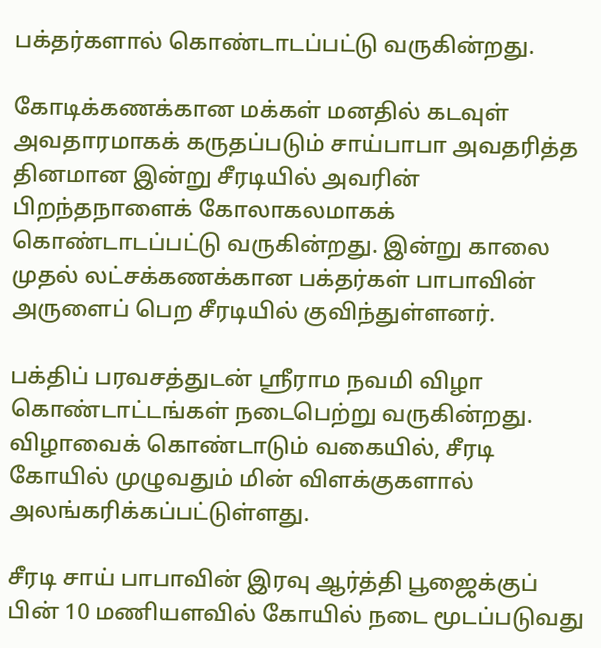பக்தர்களால் கொண்டாடப்பட்டு வருகின்றது.

கோடிக்கணக்கான மக்கள் மனதில் கடவுள் அவதாரமாகக் கருதப்படும் சாய்பாபா அவதரித்த தினமான இன்று சீரடியில் அவரின் பிறந்தநாளைக் கோலாகலமாகக் கொண்டாடப்பட்டு வருகின்றது. இன்று காலை முதல் லட்சக்கணக்கான பக்தர்கள் பாபாவின் அருளைப் பெற சீரடியில் குவிந்துள்ளனர்.

பக்திப் பரவசத்துடன் ஸ்ரீராம நவமி விழா கொண்டாட்டங்கள் நடைபெற்று வருகின்றது. விழாவைக் கொண்டாடும் வகையில், சீரடி கோயில் முழுவதும் மின் விளக்குகளால் அலங்கரிக்கப்பட்டுள்ளது.

சீரடி சாய் பாபாவின் இரவு ஆர்த்தி பூஜைக்குப் பின் 10 மணியளவில் கோயில் நடை மூடப்படுவது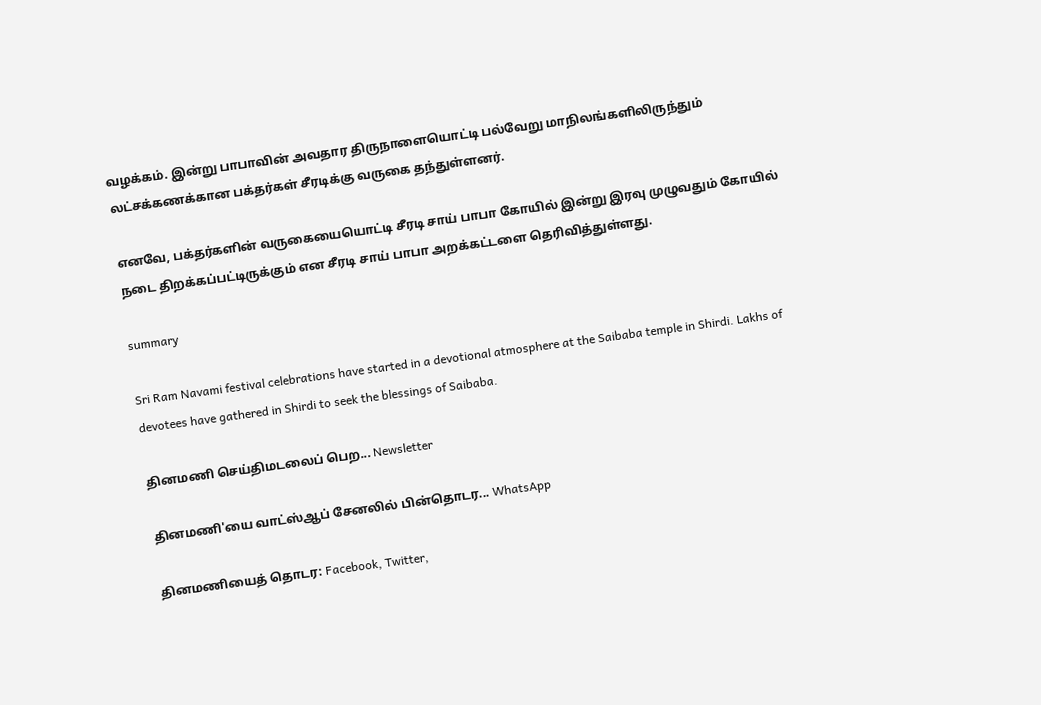வழக்கம். இன்று பாபாவின் அவதார திருநாளையொட்டி பல்வேறு மாநிலங்களிலிருந்தும் லட்சக்கணக்கான பக்தர்கள் சீரடிக்கு வருகை தந்துள்ளனர்.

எனவே, பக்தர்களின் வருகையையொட்டி சீரடி சாய் பாபா கோயில் இன்று இரவு முழுவதும் கோயில் நடை திறக்கப்பட்டிருக்கும் என சீரடி சாய் பாபா அறக்கட்டளை தெரிவித்துள்ளது.

summary

Sri Ram Navami festival celebrations have started in a devotional atmosphere at the Saibaba temple in Shirdi. Lakhs of devotees have gathered in Shirdi to seek the blessings of Saibaba.

தினமணி செய்திமடலைப் பெற... Newsletter

தினமணி'யை வாட்ஸ்ஆப் சேனலில் பின்தொடர... WhatsApp

தினமணியைத் தொடர: Facebook, Twitter,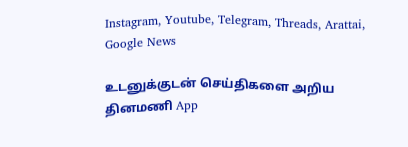Instagram, Youtube, Telegram, Threads, Arattai, Google News

உடனுக்குடன் செய்திகளை அறிய தினமணி App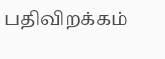பதிவிறக்கம்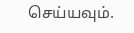செய்யவும்.